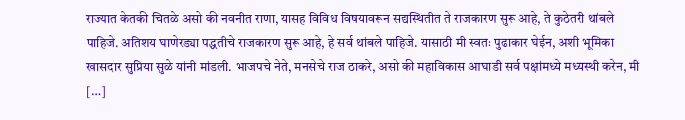राज्यात केतकी चितळे असो की नवनीत राणा, यासह विविध विषयावरून सद्यस्थितीत ते राजकारण सुरू आहे, ते कुठेतरी थांबले पाहिजे. अतिशय घाणेरड्या पद्धतीचे राजकारण सुरू आहे, हे सर्व थांबले पाहिजे. यासाठी मी स्वतः पुढाकार घेईन, अशी भूमिका खासदार सुप्रिया सुळे यांनी मांडली. भाजपचे नेते, मनसेचे राज ठाकरे, असो की महाविकास आघाडी सर्व पक्षांमध्ये मध्यस्थी करेन, मी […]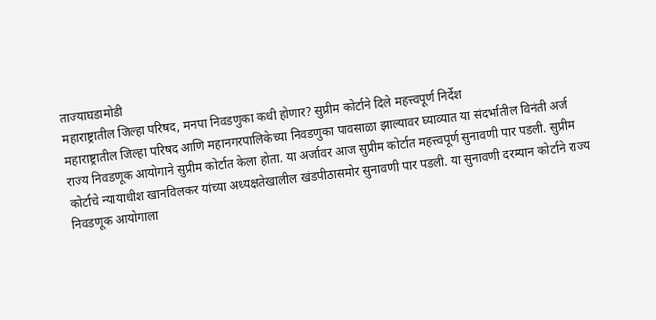ताज्याघडामोडी
महाराष्ट्रातील जिल्हा परिषद, मनपा निवडणुका कधी होणार? सुप्रीम कोर्टाने दिले महत्त्वपूर्ण निर्देश
महाराष्ट्रातील जिल्हा परिषद आणि महानगरपालिकेच्या निवडणुका पावसाळा झाल्यावर घ्याव्यात या संदर्भातील विनंती अर्ज राज्य निवडणूक आयोगाने सुप्रीम कोर्टात केला होता. या अर्जावर आज सुप्रीम कोर्टात महत्त्वपूर्ण सुनावणी पार पडली. सुप्रीम कोर्टाचे न्यायाधीश खानविलकर यांच्या अध्यक्षतेखालील खंडपीठासमोर सुनावणी पार पडली. या सुनावणी दरम्यान कोर्टाने राज्य निवडणूक आयोगाला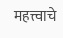महत्त्वाचे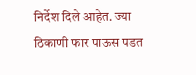निर्देश दिले आहेत. ज्या ठिकाणी फार पाऊस पडत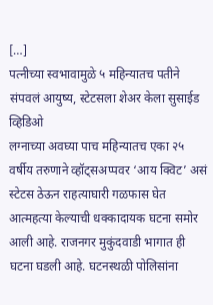[…]
पत्नीच्या स्वभावामुळे ५ महिन्यातच पतीने संपवलं आयुष्य, स्टेटसला शेअर केला सुसाईड व्हिडिओ
लग्नाच्या अवघ्या पाच महिन्यातच एका २५ वर्षीय तरुणाने व्हॉट्सअप्पवर ‘आय क्विट’ असं स्टेटस ठेऊन राहत्याघारी गळफास घेत आत्महत्या केल्याची धक्कादायक घटना समोर आली आहे. राजनगर मुकुंदवाडी भागात ही घटना घडली आहे. घटनस्थळी पोलिसांना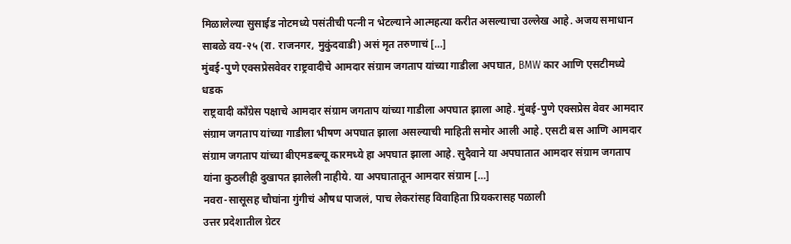मिळालेल्या सुसाईड नोटमध्ये पसंतीची पत्नी न भेटल्याने आत्महत्या करीत असल्याचा उल्लेख आहे. अजय समाधान साबळे वय-२५ (रा. राजनगर, मुकुंदवाडी) असं मृत तरुणाचं […]
मुंबई-पुणे एक्सप्रेसवेवर राष्ट्रवादीचे आमदार संग्राम जगताप यांच्या गाडीला अपघात, BMW कार आणि एसटीमध्ये धडक
राष्ट्रवादी काँग्रेस पक्षाचे आमदार संग्राम जगताप यांच्या गाडीला अपघात झाला आहे. मुंबई-पुणे एक्सप्रेस वेवर आमदार संग्राम जगताप यांच्या गाडीला भीषण अपघात झाला असल्याची माहिती समोर आली आहे. एसटी बस आणि आमदार संग्राम जगताप यांच्या बीएमडब्ल्यू कारमध्ये हा अपघात झाला आहे. सुदैवाने या अपघातात आमदार संग्राम जगताप यांना कुठलीही दुखापत झालेली नाहीये. या अपघातातून आमदार संग्राम […]
नवरा-सासूसह चौघांना गुंगीचं औषध पाजलं, पाच लेकरांसह विवाहिता प्रियकरासह पळाली
उत्तर प्रदेशातील ग्रेटर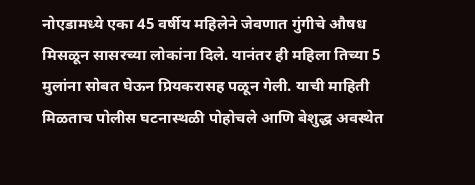नोएडामध्ये एका 45 वर्षीय महिलेने जेवणात गुंगीचे औषध मिसळून सासरच्या लोकांना दिले. यानंतर ही महिला तिच्या 5 मुलांना सोबत घेऊन प्रियकरासह पळून गेली. याची माहिती मिळताच पोलीस घटनास्थळी पोहोचले आणि बेशुद्ध अवस्थेत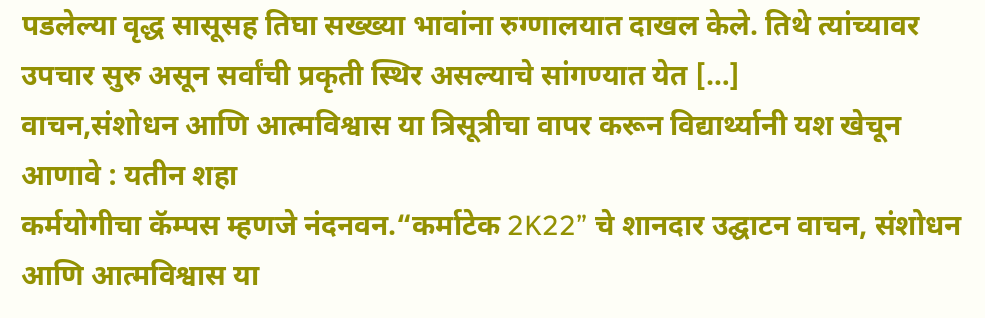पडलेल्या वृद्ध सासूसह तिघा सख्ख्या भावांना रुग्णालयात दाखल केले. तिथे त्यांच्यावर उपचार सुरु असून सर्वांची प्रकृती स्थिर असल्याचे सांगण्यात येत […]
वाचन,संशोधन आणि आत्मविश्वास या त्रिसूत्रीचा वापर करून विद्यार्थ्यानी यश खेचून आणावे : यतीन शहा
कर्मयोगीचा कॅम्पस म्हणजे नंदनवन.“कर्माटेक 2K22” चे शानदार उद्घाटन वाचन, संशोधन आणि आत्मविश्वास या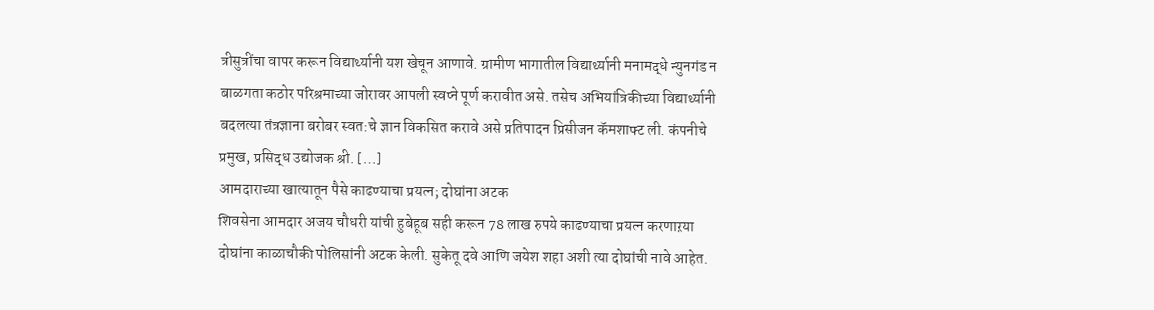त्रीसुत्रींचा वापर करून विद्यार्थ्यानी यश खेचून आणावे. ग्रामीण भागातील विद्यार्थ्यानी मनामद्धे न्युनगंड न बाळगता कठोर परिश्रमाच्या जोरावर आपली स्वप्ने पूर्ण करावीत असे. तसेच अभियांत्रिकीच्या विद्यार्थ्यानी बदलत्या तंत्रज्ञाना बरोबर स्वत:चे ज्ञान विकसित करावे असे प्रतिपादन प्रिसीजन कॅमशाफ्ट ली. कंपनीचे प्रमुख, प्रसिद्ध उद्योजक श्री. […]
आमदाराच्या खात्यातून पैसे काढण्याचा प्रयत्न; दोघांना अटक
शिवसेना आमदार अजय चौधरी यांची हुबेहूब सही करून 78 लाख रुपये काढण्याचा प्रयत्न करणाऱया दोघांना काळाचौकी पोलिसांनी अटक केली. सुकेतू दवे आणि जयेश शहा अशी त्या दोघांची नावे आहेत.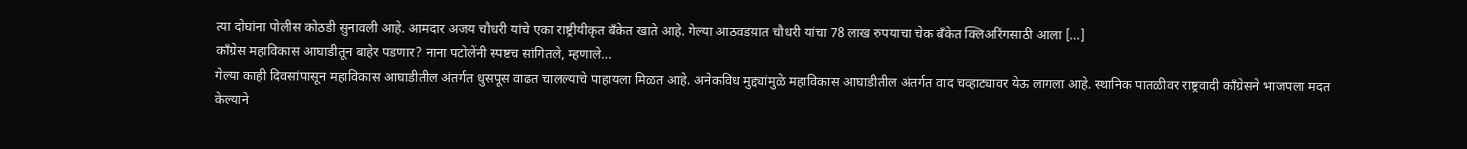त्या दोघांना पोलीस कोठडी सुनावली आहे. आमदार अजय चौधरी यांचे एका राष्ट्रीयीकृत बँकेत खाते आहे. गेल्या आठवडय़ात चौधरी यांचा 78 लाख रुपयाचा चेक बँकेत क्लिअरिंगसाठी आला […]
काँग्रेस महाविकास आघाडीतून बाहेर पडणार? नाना पटोलेंनी स्पष्टच सांगितले, म्हणाले…
गेल्या काही दिवसांपासून महाविकास आघाडीतील अंतर्गत धुसपूस वाढत चालल्याचे पाहायला मिळत आहे. अनेकविध मुद्द्यांमुळे महाविकास आघाडीतील अंतर्गत वाद चव्हाट्यावर येऊ लागला आहे. स्थानिक पातळीवर राष्ट्रवादी काँग्रेसने भाजपला मदत केल्याने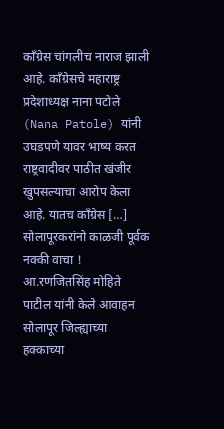काँग्रेस चांगलीच नाराज झाली आहे. काँग्रेसचे महाराष्ट्र प्रदेशाध्यक्ष नाना पटोले (Nana Patole) यांनी उघडपणे यावर भाष्य करत राष्ट्रवादीवर पाठीत खंजीर खुपसल्याचा आरोप केला आहे. यातच काँग्रेस […]
सोलापूरकरांनो काळजी पूर्वक नक्की वाचा !
आ.रणजितसिंह मोहिते पाटील यांनी केले आवाहन सोलापूर जिल्ह्याच्या हक्काच्या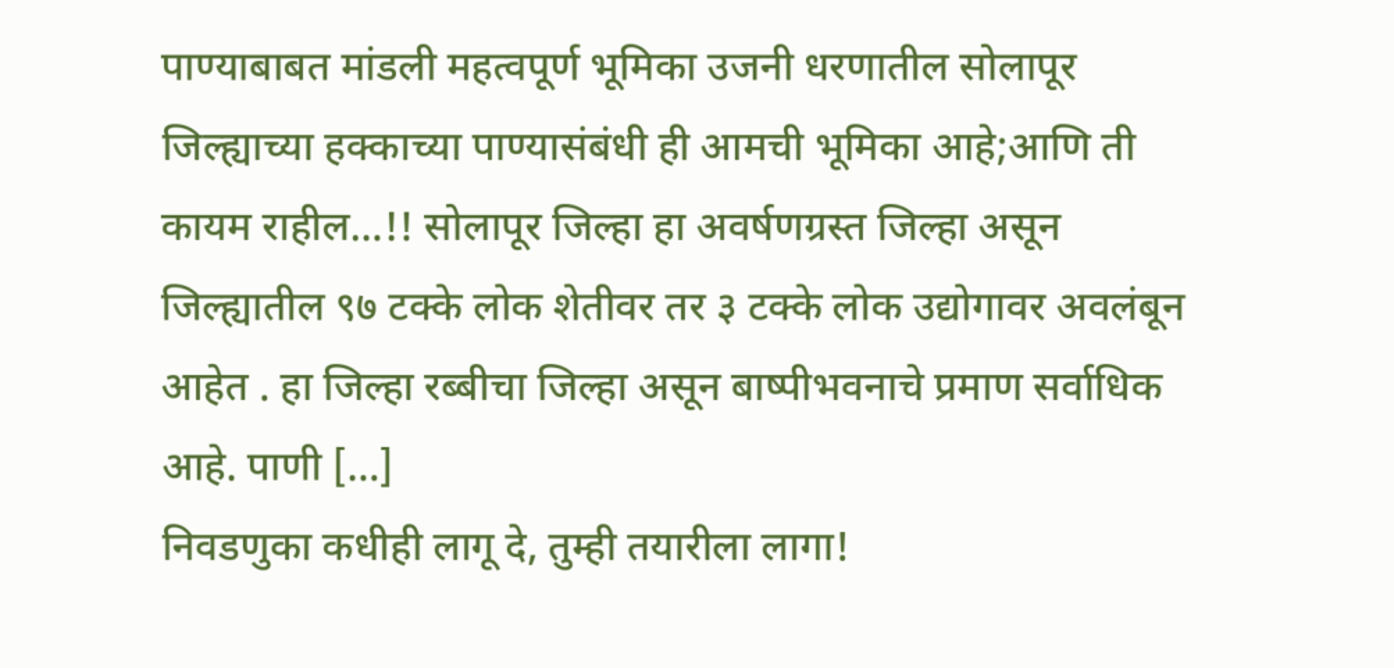पाण्याबाबत मांडली महत्वपूर्ण भूमिका उजनी धरणातील सोलापूर जिल्ह्याच्या हक्काच्या पाण्यासंबंधी ही आमची भूमिका आहे;आणि ती कायम राहील…!! सोलापूर जिल्हा हा अवर्षणग्रस्त जिल्हा असून जिल्ह्यातील ९७ टक्के लोक शेतीवर तर ३ टक्के लोक उद्योगावर अवलंबून आहेत . हा जिल्हा रब्बीचा जिल्हा असून बाष्पीभवनाचे प्रमाण सर्वाधिक आहे. पाणी […]
निवडणुका कधीही लागू दे, तुम्ही तयारीला लागा!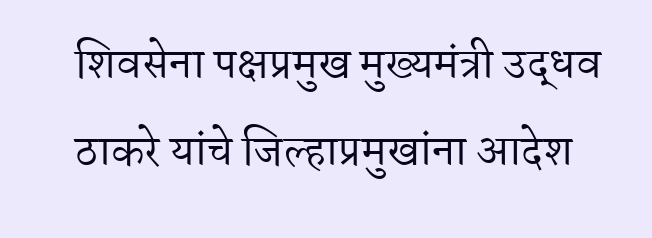शिवसेना पक्षप्रमुख मुख्यमंत्री उद्धव ठाकरे यांचे जिल्हाप्रमुखांना आदेश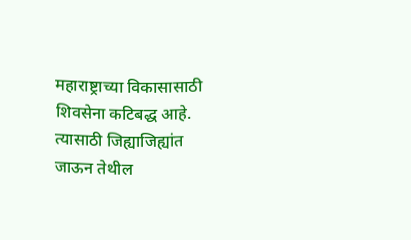महाराष्ट्राच्या विकासासाठी शिवसेना कटिबद्ध आहे. त्यासाठी जिह्याजिह्यांत जाऊन तेथील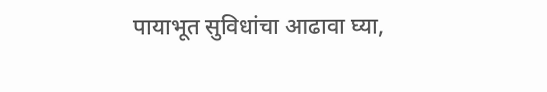पायाभूत सुविधांचा आढावा घ्या,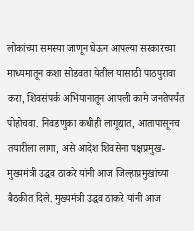लोकांच्या समस्या जाणून घेऊन आपल्या सरकारच्या माध्यमातून कशा सोडवता येतील यासाठी पाठपुरावा करा, शिवसंपर्क अभियानातून आपली कामे जनतेपर्यंत पोहोचवा. निवडणुका कधीही लागूद्यात, आतापासूनच तयारीला लागा, असे आदेश शिवसेना पक्षप्रमुख-मुख्यमंत्री उद्धव ठाकरे यांनी आज जिल्हाप्रमुखांच्या बैठकीत दिले. मुख्यमंत्री उद्धव ठाकरे यांनी आज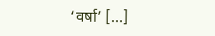‘वर्षा’ […]